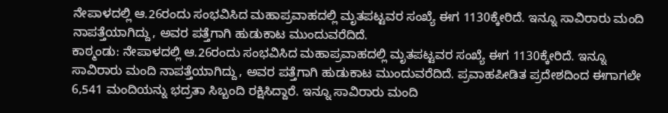ನೇಪಾಳದಲ್ಲಿ ಆ.26ರಂದು ಸಂಭವಿಸಿದ ಮಹಾಪ್ರವಾಹದಲ್ಲಿ ಮೃತಪಟ್ಟವರ ಸಂಖ್ಯೆ ಈಗ 1130ಕ್ಕೇರಿದೆ. ಇನ್ನೂ ಸಾವಿರಾರು ಮಂದಿ ನಾಪತ್ತೆಯಾಗಿದ್ದು, ಅವರ ಪತ್ತೆಗಾಗಿ ಹುಡುಕಾಟ ಮುಂದುವರೆದಿದೆ.
ಕಾಠ್ಮಂಡು: ನೇಪಾಳದಲ್ಲಿ ಆ.26ರಂದು ಸಂಭವಿಸಿದ ಮಹಾಪ್ರವಾಹದಲ್ಲಿ ಮೃತಪಟ್ಟವರ ಸಂಖ್ಯೆ ಈಗ 1130ಕ್ಕೇರಿದೆ. ಇನ್ನೂ ಸಾವಿರಾರು ಮಂದಿ ನಾಪತ್ತೆಯಾಗಿದ್ದು, ಅವರ ಪತ್ತೆಗಾಗಿ ಹುಡುಕಾಟ ಮುಂದುವರೆದಿದೆ. ಪ್ರವಾಹಪೀಡಿತ ಪ್ರದೇಶದಿಂದ ಈಗಾಗಲೇ 6,541 ಮಂದಿಯನ್ನು ಭದ್ರತಾ ಸಿಬ್ಬಂದಿ ರಕ್ಷಿಸಿದ್ದಾರೆ. ಇನ್ನೂ ಸಾವಿರಾರು ಮಂದಿ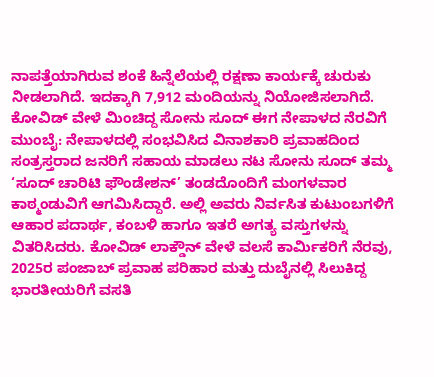ನಾಪತ್ತೆಯಾಗಿರುವ ಶಂಕೆ ಹಿನ್ನೆಲೆಯಲ್ಲಿ ರಕ್ಷಣಾ ಕಾರ್ಯಕ್ಕೆ ಚುರುಕು ನೀಡಲಾಗಿದೆ. ಇದಕ್ಕಾಗಿ 7,912 ಮಂದಿಯನ್ನು ನಿಯೋಜಿಸಲಾಗಿದೆ.
ಕೋವಿಡ್ ವೇಳೆ ಮಿಂಚಿದ್ದ ಸೋನು ಸೂದ್ ಈಗ ನೇಪಾಳದ ನೆರವಿಗೆ
ಮುಂಬೈ: ನೇಪಾಳದಲ್ಲಿ ಸಂಭವಿಸಿದ ವಿನಾಶಕಾರಿ ಪ್ರವಾಹದಿಂದ ಸಂತ್ರಸ್ತರಾದ ಜನರಿಗೆ ಸಹಾಯ ಮಾಡಲು ನಟ ಸೋನು ಸೂದ್ ತಮ್ಮ ‘ಸೂದ್ ಚಾರಿಟಿ ಫೌಂಡೇಶನ್’ ತಂಡದೊಂದಿಗೆ ಮಂಗಳವಾರ ಕಾಠ್ಮಂಡುವಿಗೆ ಆಗಮಿಸಿದ್ದಾರೆ. ಅಲ್ಲಿ ಅವರು ನಿರ್ವಸಿತ ಕುಟುಂಬಗಳಿಗೆ ಆಹಾರ ಪದಾರ್ಥ, ಕಂಬಳಿ ಹಾಗೂ ಇತರೆ ಅಗತ್ಯ ವಸ್ತುಗಳನ್ನು ವಿತರಿಸಿದರು. ಕೋವಿಡ್ ಲಾಕ್ಡೌನ್ ವೇಳೆ ವಲಸೆ ಕಾರ್ಮಿಕರಿಗೆ ನೆರವು, 2025ರ ಪಂಜಾಬ್ ಪ್ರವಾಹ ಪರಿಹಾರ ಮತ್ತು ದುಬೈನಲ್ಲಿ ಸಿಲುಕಿದ್ದ ಭಾರತೀಯರಿಗೆ ವಸತಿ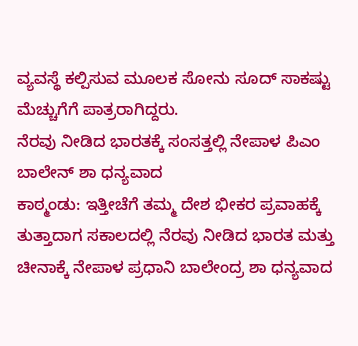ವ್ಯವಸ್ಥೆ ಕಲ್ಪಿಸುವ ಮೂಲಕ ಸೋನು ಸೂದ್ ಸಾಕಷ್ಟು ಮೆಚ್ಚುಗೆಗೆ ಪಾತ್ರರಾಗಿದ್ದರು.
ನೆರವು ನೀಡಿದ ಭಾರತಕ್ಕೆ ಸಂಸತ್ತಲ್ಲಿ ನೇಪಾಳ ಪಿಎಂ ಬಾಲೇನ್ ಶಾ ಧನ್ಯವಾದ
ಕಾಠ್ಮಂಡು: ಇತ್ತೀಚೆಗೆ ತಮ್ಮ ದೇಶ ಭೀಕರ ಪ್ರವಾಹಕ್ಕೆ ತುತ್ತಾದಾಗ ಸಕಾಲದಲ್ಲಿ ನೆರವು ನೀಡಿದ ಭಾರತ ಮತ್ತು ಚೀನಾಕ್ಕೆ ನೇಪಾಳ ಪ್ರಧಾನಿ ಬಾಲೇಂದ್ರ ಶಾ ಧನ್ಯವಾದ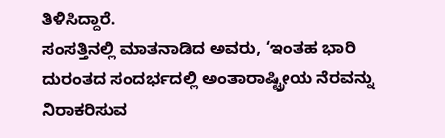ತಿಳಿಸಿದ್ದಾರೆ.
ಸಂಸತ್ತಿನಲ್ಲಿ ಮಾತನಾಡಿದ ಅವರು, ‘ಇಂತಹ ಭಾರಿ ದುರಂತದ ಸಂದರ್ಭದಲ್ಲಿ ಅಂತಾರಾಷ್ಟ್ರೀಯ ನೆರವನ್ನು ನಿರಾಕರಿಸುವ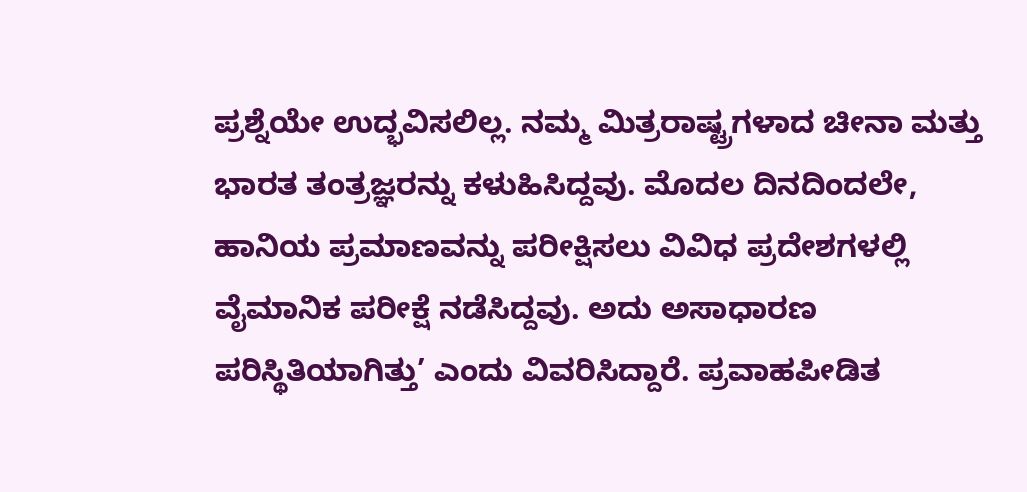ಪ್ರಶ್ನೆಯೇ ಉದ್ಭವಿಸಲಿಲ್ಲ. ನಮ್ಮ ಮಿತ್ರರಾಷ್ಟ್ರಗಳಾದ ಚೀನಾ ಮತ್ತು ಭಾರತ ತಂತ್ರಜ್ಞರನ್ನು ಕಳುಹಿಸಿದ್ದವು. ಮೊದಲ ದಿನದಿಂದಲೇ, ಹಾನಿಯ ಪ್ರಮಾಣವನ್ನು ಪರೀಕ್ಷಿಸಲು ವಿವಿಧ ಪ್ರದೇಶಗಳಲ್ಲಿ ವೈಮಾನಿಕ ಪರೀಕ್ಷೆ ನಡೆಸಿದ್ದವು. ಅದು ಅಸಾಧಾರಣ ಪರಿಸ್ಥಿತಿಯಾಗಿತ್ತು’ ಎಂದು ವಿವರಿಸಿದ್ದಾರೆ. ಪ್ರವಾಹಪೀಡಿತ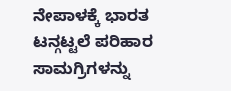ನೇಪಾಳಕ್ಕೆ ಭಾರತ ಟನ್ಗಟ್ಟಲೆ ಪರಿಹಾರ ಸಾಮಗ್ರಿಗಳನ್ನು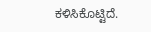ಕಳಿಸಿಕೊಟ್ಟಿದೆ.